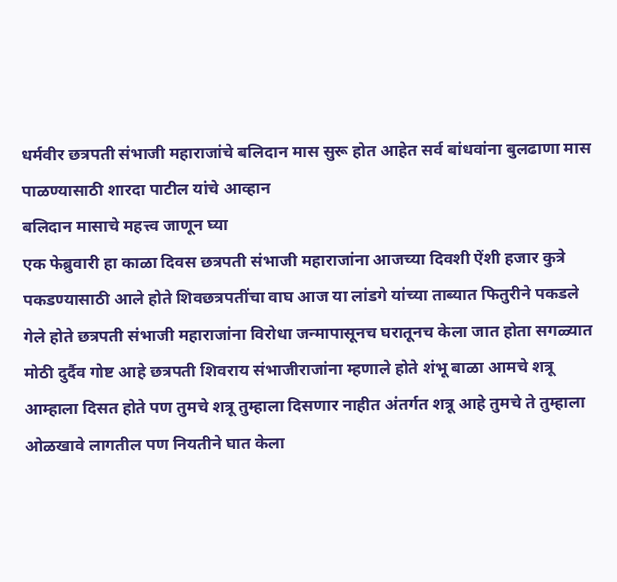धर्मवीर छत्रपती संभाजी महाराजांचे बलिदान मास सुरू होत आहेत सर्व बांधवांना बुलढाणा मास पाळण्यासाठी शारदा पाटील यांचे आव्हान
बलिदान मासाचे महत्त्व जाणून घ्या
एक फेब्रुवारी हा काळा दिवस छत्रपती संभाजी महाराजांना आजच्या दिवशी ऐंशी हजार कुत्रे पकडण्यासाठी आले होते शिवछत्रपतींचा वाघ आज या लांडगे यांच्या ताब्यात फितुरीने पकडले गेले होते छत्रपती संभाजी महाराजांना विरोधा जन्मापासूनच घरातूनच केला जात होता सगळ्यात मोठी दुर्दैव गोष्ट आहे छत्रपती शिवराय संभाजीराजांना म्हणाले होते शंभू बाळा आमचे शत्रू आम्हाला दिसत होते पण तुमचे शत्रू तुम्हाला दिसणार नाहीत अंतर्गत शत्रू आहे तुमचे ते तुम्हाला ओळखावे लागतील पण नियतीने घात केला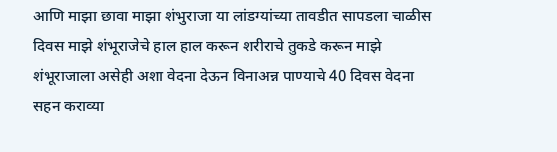आणि माझा छावा माझा शंभुराजा या लांडग्यांच्या तावडीत सापडला चाळीस दिवस माझे शंभूराजेचे हाल हाल करून शरीराचे तुकडे करून माझे शंभूराजाला असेही अशा वेदना देऊन विनाअन्न पाण्याचे 40 दिवस वेदना सहन कराव्या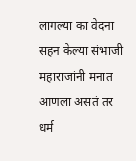लागल्या का वेदना सहन केल्या संभाजी महाराजांनी मनात आणला असतं तर धर्म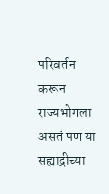परिवर्तन करून राज्यभोगला असतं पण या सह्याद्रीच्या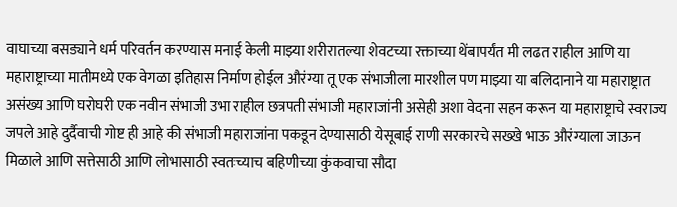वाघाच्या बसड्याने धर्म परिवर्तन करण्यास मनाई केली माझ्या शरीरातल्या शेवटच्या रक्ताच्या थेंबापर्यंत मी लढत राहील आणि या महाराष्ट्राच्या मातीमध्ये एक वेगळा इतिहास निर्माण होईल औरंग्या तू एक संभाजीला मारशील पण माझ्या या बलिदानाने या महाराष्ट्रात असंख्य आणि घरोघरी एक नवीन संभाजी उभा राहील छत्रपती संभाजी महाराजांनी असेही अशा वेदना सहन करून या महाराष्ट्राचे स्वराज्य जपले आहे दुर्दैवाची गोष्ट ही आहे की संभाजी महाराजांना पकडून देण्यासाठी येसूबाई राणी सरकारचे सख्खे भाऊ औरंग्याला जाऊन मिळाले आणि सत्तेसाठी आणि लोभासाठी स्वतःच्याच बहिणीच्या कुंकवाचा सौदा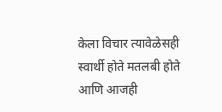केला विचार त्यावेळेसही स्वार्थी होते मतलबी होते आणि आजही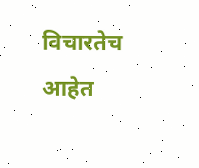विचारतेच आहेत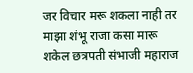जर विचार मरू शकला नाही तर माझा शंभू राजा कसा मारू शकेल छत्रपती संभाजी महाराज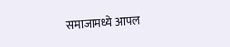समाजामध्ये आपल